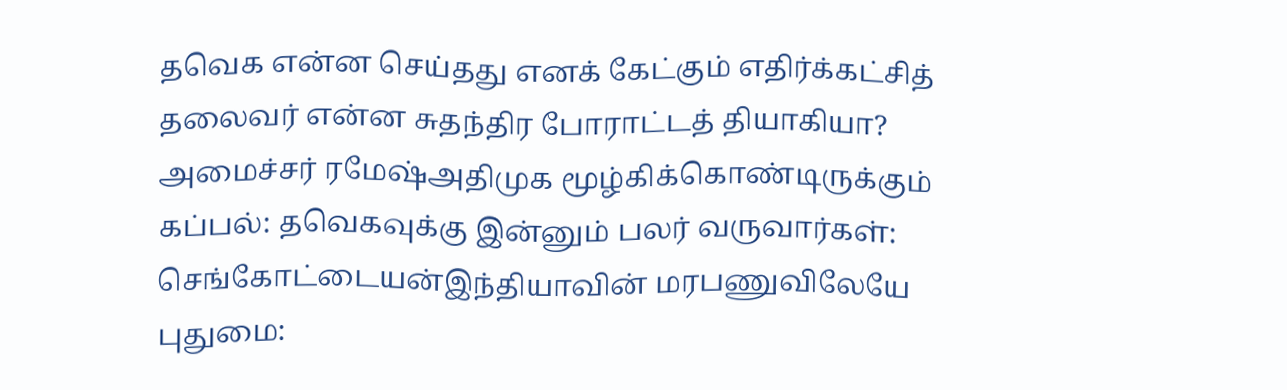தவெக என்ன செய்தது எனக் கேட்கும் எதிர்க்கட்சித் தலைவர் என்ன சுதந்திர போராட்டத் தியாகியா? அமைச்சர் ரமேஷ்அதிமுக மூழ்கிக்கொண்டிருக்கும் கப்பல்: தவெகவுக்கு இன்னும் பலர் வருவார்கள்: செங்கோட்டையன்இந்தியாவின் மரபணுவிலேயே புதுமை: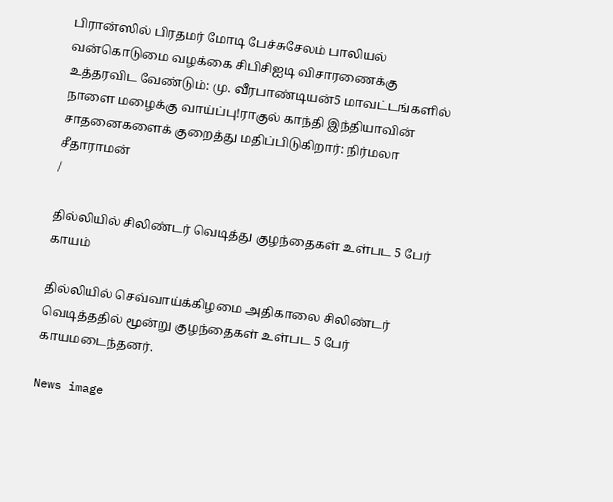பிரான்ஸில் பிரதமர் மோடி பேச்சுசேலம் பாலியல் வன்கொடுமை வழக்கை சிபிசிஐடி விசாரணைக்கு உத்தரவிட வேண்டும்: மு. வீரபாண்டியன்5 மாவட்டங்களில் நாளை மழைக்கு வாய்ப்பு!ராகுல் காந்தி இந்தியாவின் சாதனைகளைக் குறைத்து மதிப்பிடுகிறார்: நிர்மலா சீதாராமன்
/

தில்லியில் சிலிண்டர் வெடித்து குழந்தைகள் உள்பட 5 பேர் காயம்

தில்லியில் செவ்வாய்க்கிழமை அதிகாலை சிலிண்டர் வெடித்ததில் மூன்று குழந்தைகள் உள்பட 5 பேர் காயமடைந்தனர்.

News image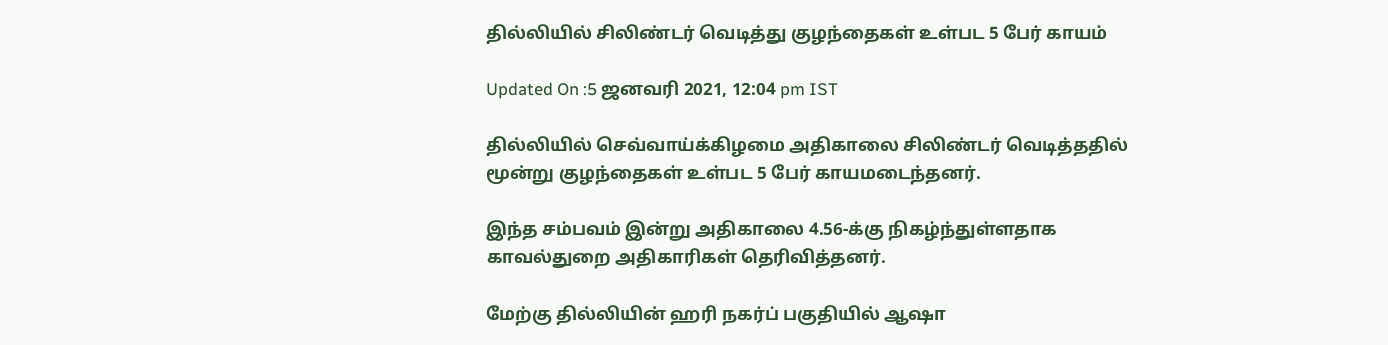தில்லியில் சிலிண்டர் வெடித்து குழந்தைகள் உள்பட 5 பேர் காயம்

Updated On :5 ஜனவரி 2021, 12:04 pm IST

தில்லியில் செவ்வாய்க்கிழமை அதிகாலை சிலிண்டர் வெடித்ததில் மூன்று குழந்தைகள் உள்பட 5 பேர் காயமடைந்தனர்.

இந்த சம்பவம் இன்று அதிகாலை 4.56-க்கு நிகழ்ந்துள்ளதாக காவல்துறை அதிகாரிகள் தெரிவித்தனர்.

மேற்கு தில்லியின் ஹரி நகர்ப் பகுதியில் ஆஷா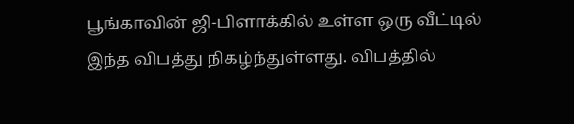பூங்காவின் ஜி-பிளாக்கில் உள்ள ஒரு வீட்டில் இந்த விபத்து நிகழ்ந்துள்ளது. விபத்தில்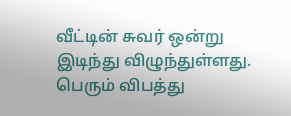வீட்டின் சுவர் ஒன்று இடிந்து விழுந்துள்ளது. பெரும் விபத்து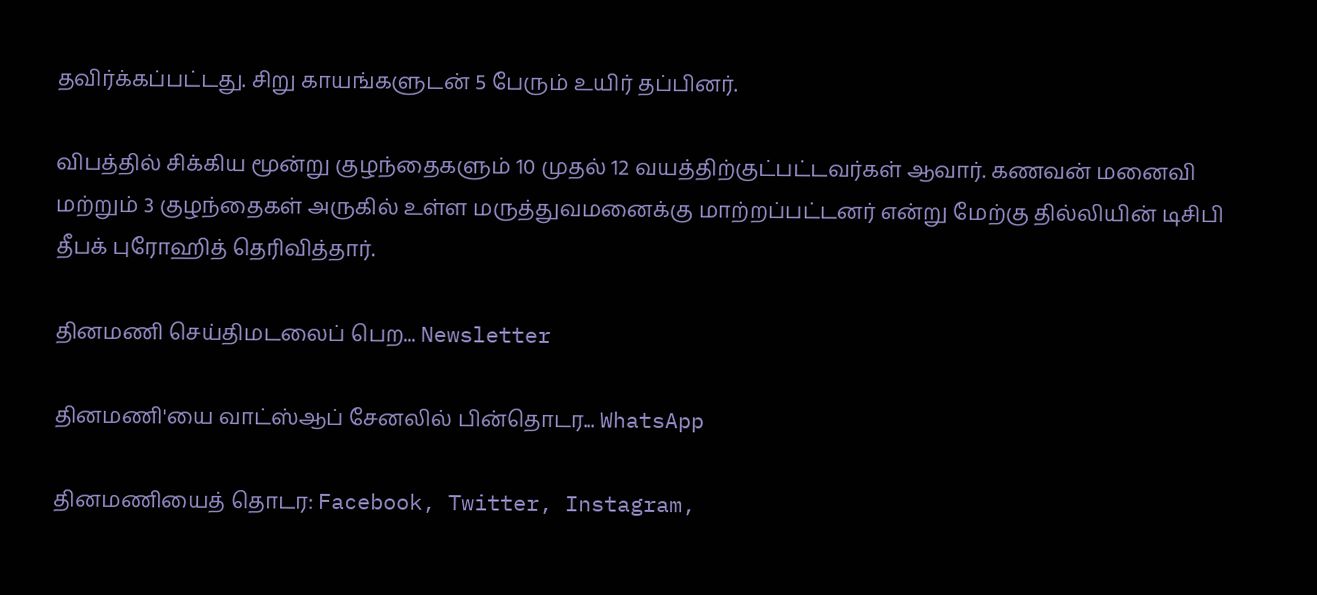தவிர்க்கப்பட்டது. சிறு காயங்களுடன் 5 பேரும் உயிர் தப்பினர்.

விபத்தில் சிக்கிய மூன்று குழந்தைகளும் 10 முதல் 12 வயத்திற்குட்பட்டவர்கள் ஆவார். கணவன் மனைவி மற்றும் 3 குழந்தைகள் அருகில் உள்ள மருத்துவமனைக்கு மாற்றப்பட்டனர் என்று மேற்கு தில்லியின் டிசிபி தீபக் புரோஹித் தெரிவித்தார்.

தினமணி செய்திமடலைப் பெற... Newsletter

தினமணி'யை வாட்ஸ்ஆப் சேனலில் பின்தொடர... WhatsApp

தினமணியைத் தொடர: Facebook, Twitter, Instagram,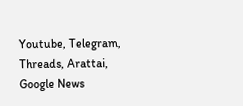Youtube, Telegram, Threads, Arattai, Google News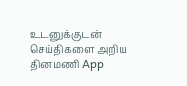உடனுக்குடன் செய்திகளை அறிய தினமணி App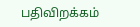பதிவிறக்கம்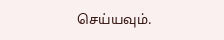செய்யவும்.